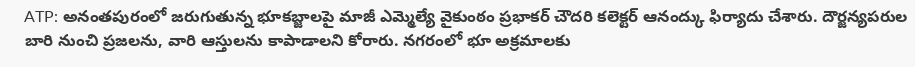ATP: అనంతపురంలో జరుగుతున్న భూకబ్జాలపై మాజీ ఎమ్మెల్యే వైకుంఠం ప్రభాకర్ చౌదరి కలెక్టర్ ఆనంద్కు ఫిర్యాదు చేశారు. దౌర్జన్యపరుల బారి నుంచి ప్రజలను, వారి ఆస్తులను కాపాడాలని కోరారు. నగరంలో భూ అక్రమాలకు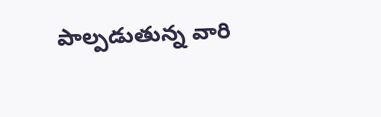పాల్పడుతున్న వారి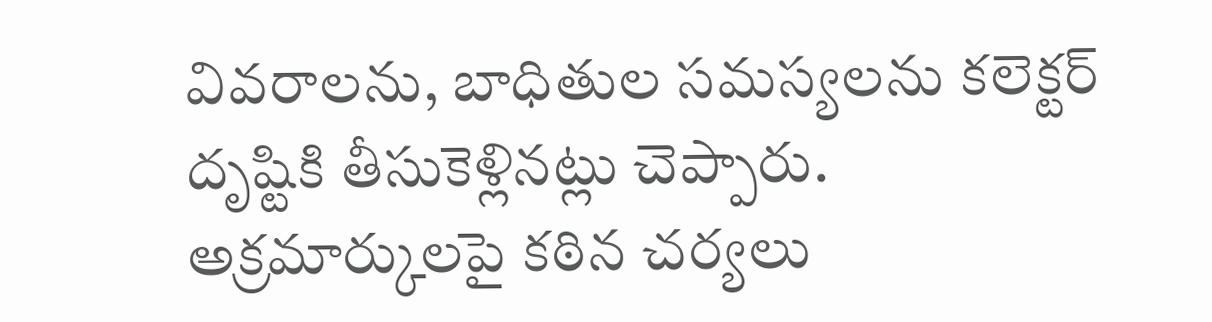వివరాలను, బాధితుల సమస్యలను కలెక్టర్ దృష్టికి తీసుకెళ్లినట్లు చెప్పారు. అక్రమార్కులపై కఠిన చర్యలు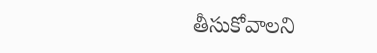తీసుకోవాలని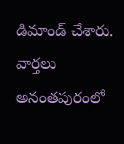డిమాండ్ చేశారు.
వార్తలు
అనంతపురంలో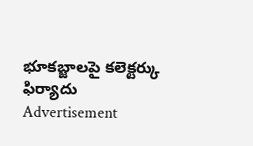భూకబ్జాలపై కలెక్టర్కు ఫిర్యాదు
Advertisement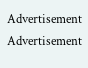Advertisement
Advertisement